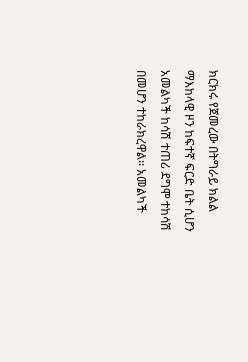ክርክሩ የጀመረው በትግራይ ክልል ማእከላዊ ዞን ከፍተኛ ፍርድ ቤት ሲሆን አመልካች ከሳሽ ተጠሪ ደግሞ ተከሳሽ በመሆን ተከራክረዋል፡፡ አመልካች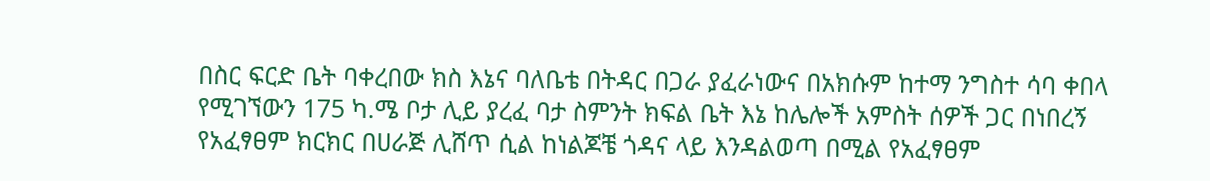በስር ፍርድ ቤት ባቀረበው ክስ እኔና ባለቤቴ በትዳር በጋራ ያፈራነውና በአክሱም ከተማ ንግስተ ሳባ ቀበላ የሚገኘውን 175 ካ.ሜ ቦታ ሊይ ያረፈ ባታ ስምንት ክፍል ቤት እኔ ከሌሎች አምስት ሰዎች ጋር በነበረኝ የአፈፃፀም ክርክር በሀራጅ ሊሸጥ ሲል ከነልጆቼ ጎዳና ላይ እንዳልወጣ በሚል የአፈፃፀም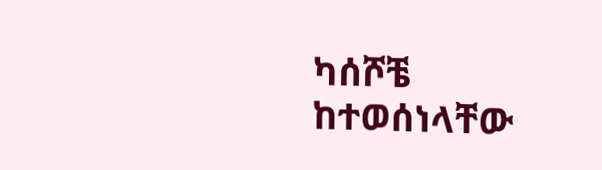ካሰሾቼ ከተወሰነላቸው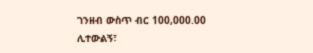ገንዘብ ውስጥ ብር 100,000.00 ሊተውልኝ፣